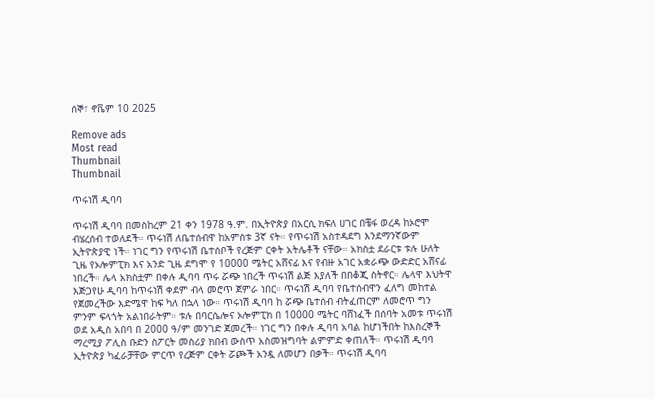ሰኞ፣ ኖቬም 10 2025

Remove ads
Most read
Thumbnail
Thumbnail

ጥሩነሽ ዲባባ

ጥሩነሽ ዲባባ በመስከረም 21 ቀን 1978 ዓ.ም. በኢትዮጵያ በአርሲ ክፍለ ሀገር በቼፋ ወረዳ ከኦሮሞ ብሄረሰብ ተወለደች። ጥሩነሽ ለቤተሰብዋ ከአምስቱ 3ኛ ናት። የጥሩነሽ አስተዳደግ እንደማንኛውም ኢትዮጵያዊ ነች። ነገር ግን የጥሩነሽ ቤተሰቦች የረጅም ርቀት አትሌቶች ናቸው። አክስቷ ደራርቱ ቱሉ ሁለት ጊዜ የኦሎምፒክ እና አንድ ጊዜ ደግሞ የ 10000 ሜትር አሸናፊ እና የብዙ አገር አቋራጭ ውድድር አሸናፊ ነበረች። ሌላ አክስቷም በቀሉ ዲባባ ጥሩ ሯጭ ነበረች ጥሩነሽ ልጅ እያለች በበቆጂ ስትኖር። ሌላዋ እህትዋ እጅጋየሁ ዲባባ ከጥሩነሽ ቀደም ብላ መሮጥ ጀምራ ነበር። ጥሩነሽ ዲባባ የቤተሰብዋን ፈለግ መከተል የጀመረችው እድሜዋ ከፍ ካለ በኋላ ነው። ጥሩነሽ ዲባባ ከ ሯጭ ቤተሰብ ብትፈጠርም ለመሮጥ ግን ምንም ፍላጎት አልነበራትም። ቱሉ በባርሴሎና ኦሎምፒክ በ 10000 ሜትር ባሸነፈች በሰባት አመቱ ጥሩነሽ ወደ አዲስ አበባ በ 2000 ዓ/ም መንገድ ጀመረች። ነገር ግን በቀሉ ዲባባ አባል ከሆነችበት ከእስረኞች ማረሚያ ፖሊስ ቡድን ስፖርት መስሪያ ክበብ ውስጥ አስመዝግባት ልምምድ ቀጠለች። ጥሩነሽ ዲባባ ኢትዮጵያ ካፈራቻቸው ምርጥ የረጅም ርቀት ሯጮች አንዷ ለመሆን በቃች። ጥሩነሽ ዲባባ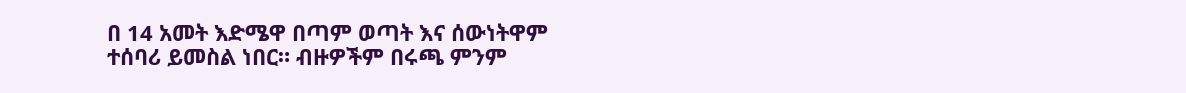በ 14 አመት እድሜዋ በጣም ወጣት እና ሰውነትዋም ተሰባሪ ይመስል ነበር። ብዙዎችም በሩጫ ምንም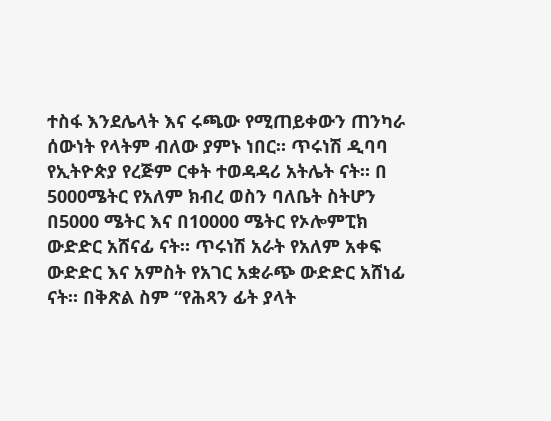ተስፋ እንደሌላት እና ሩጫው የሚጠይቀውን ጠንካራ ሰውነት የላትም ብለው ያምኑ ነበር። ጥሩነሽ ዲባባ የኢትዮጵያ የረጅም ርቀት ተወዳዳሪ አትሌት ናት። በ 5000ሜትር የአለም ክብረ ወስን ባለቤት ስትሆን በ5000 ሜትር እና በ10000 ሜትር የኦሎምፒክ ውድድር አሸናፊ ናት። ጥሩነሽ አራት የአለም አቀፍ ውድድር እና አምስት የአገር አቋራጭ ውድድር አሸነፊ ናት። በቅጽል ስም “የሕጻን ፊት ያላት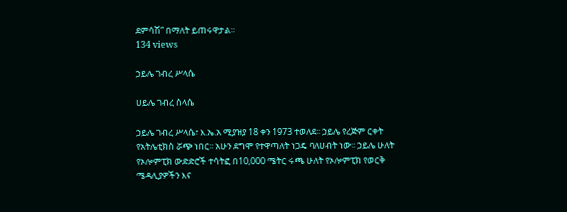ደምሳሽ” በማለት ይጠሩዋታል።
134 views

ኃይሌ ገብረ ሥላሴ

ሀይሌ ገብረ ስላሴ

ኃይሌ ገብረ ሥላሴ፣ እ.ኤ.አ ሚያዝያ 18 ቀን 1973 ተወለደ፡፡ ኃይሌ የረጅም ርቀት የአትሌቲክስ ሯጭ ነበር፡፡ አሁን ደግሞ የተዋጣለት ነጋዴ ባለሀብት ነው፡፡ ኃይሌ ሁለት የኦሎምፒክ ውድድሮች ተሳትፎ በ10,000 ሜትር ሩጫ ሁለት የኦሎምፒክ የወርቅ ሜዳሊያዎችን እና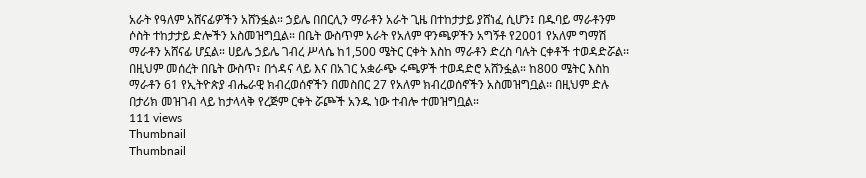አራት የዓለም አሸናፊዎችን አሸንፏል። ኃይሌ በበርሊን ማራቶን አራት ጊዜ በተከታታይ ያሸነፈ ሲሆን፤ በዱባይ ማራቶንም ሶስት ተከታታይ ድሎችን አስመዝግቧል። በቤት ውስጥም አራት የአለም ዋንጫዎችን አግኝቶ የ2001 የአለም ግማሽ ማራቶን አሸናፊ ሆኗል። ሀይሌ ኃይሌ ገብረ ሥላሴ ከ1,500 ሜትር ርቀት እስከ ማራቶን ድረስ ባሉት ርቀቶች ተወዳድሯል፡፡ በዚህም መሰረት በቤት ውስጥ፣ በጎዳና ላይ እና በአገር አቋራጭ ሩጫዎች ተወዳድሮ አሸንፏል። ከ800 ሜትር እስከ ማራቶን 61 የኢትዮጵያ ብሔራዊ ክብረወሰኖችን በመስበር 27 የአለም ክብረወሰኖችን አስመዝግቧል፡፡ በዚህም ድሉ በታሪክ መዝገብ ላይ ከታላላቅ የረጅም ርቀት ሯጮች አንዱ ነው ተብሎ ተመዝግቧል።
111 views
Thumbnail
Thumbnail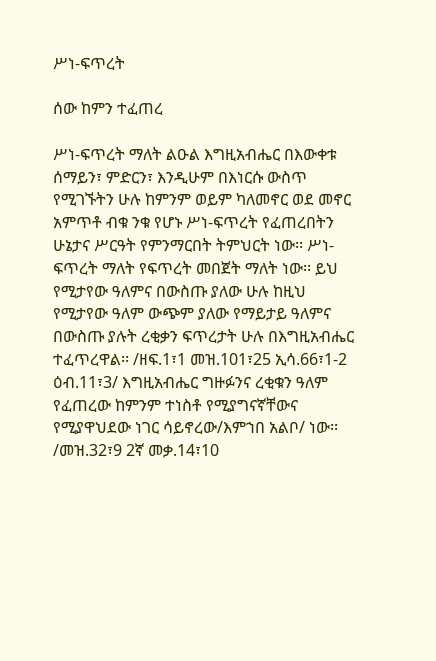ሥነ-ፍጥረት

ሰው ከምን ተፈጠረ

ሥነ-ፍጥረት ማለት ልዑል እግዚአብሔር በእውቀቱ ሰማይን፣ ምድርን፣ እንዲሁም በእነርሱ ውስጥ የሚገኙትን ሁሉ ከምንም ወይም ካለመኖር ወደ መኖር አምጥቶ ብቁ ንቁ የሆኑ ሥነ-ፍጥረት የፈጠረበትን ሁኔታና ሥርዓት የምንማርበት ትምህርት ነው፡፡ ሥነ-ፍጥረት ማለት የፍጥረት መበጀት ማለት ነው፡፡ ይህ የሚታየው ዓለምና በውስጡ ያለው ሁሉ ከዚህ የሚታየው ዓለም ውጭም ያለው የማይታይ ዓለምና በውስጡ ያሉት ረቂቃን ፍጥረታት ሁሉ በእግዚአብሔር ተፈጥረዋል፡፡ /ዘፍ.1፣1 መዝ.101፣25 ኢሳ.66፣1-2 ዕብ.11፣3/ እግዚአብሔር ግዙፉንና ረቂቁን ዓለም የፈጠረው ከምንም ተነስቶ የሚያግናኛቸውና የሚያዋህደው ነገር ሳይኖረው/እምኀበ አልቦ/ ነው፡፡ /መዝ.32፣9 2ኛ መቃ.14፣10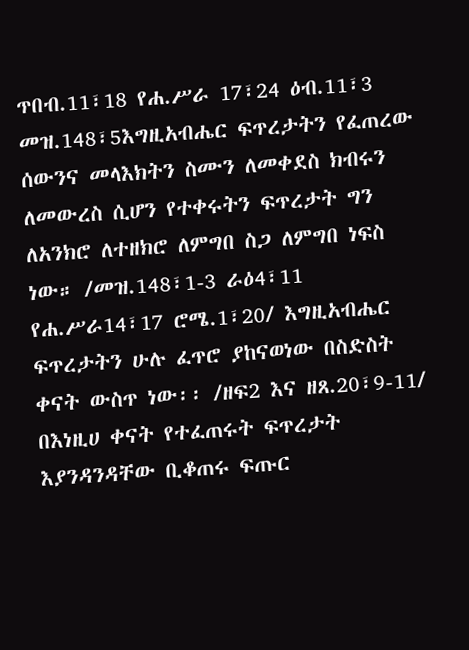ጥበብ.11፣18 የሐ.ሥራ 17፣24 ዕብ.11፣3 መዝ.148፣5እግዚአብሔር ፍጥረታትን የፈጠረው ሰውንና መላእክትን ስሙን ለመቀደስ ክብሩን ለመውረስ ሲሆን የተቀሩትን ፍጥረታት ግን ለአንክሮ ለተዘክሮ ለምግበ ስጋ ለምግበ ነፍስ ነው። /መዝ.148፣1-3 ራዕ4፣11 የሐ.ሥራ14፣17 ሮሜ.1፣20/ እግዚአብሔር ፍጥረታትን ሁሉ ፈጥሮ ያከናወነው በስድስት ቀናት ውስጥ ነው፡፡ /ዘፍ2 እና ዘጸ.20፣9-11/ በእነዚሀ ቀናት የተፈጠሩት ፍጥረታት እያንዳንዳቸው ቢቆጠሩ ፍጡር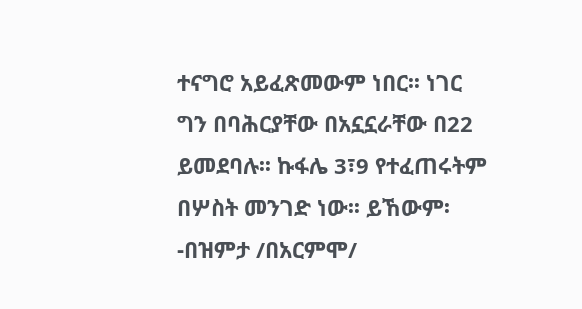ተናግሮ አይፈጽመውም ነበር፡፡ ነገር ግን በባሕርያቸው በአኗኗራቸው በ22 ይመደባሉ፡፡ ኩፋሌ 3፣9 የተፈጠሩትም በሦስት መንገድ ነው፡፡ ይኸውም፡-በዝምታ /በአርምሞ/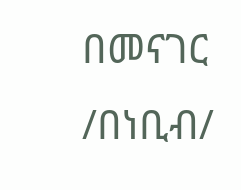በመናገር /በነቢብ/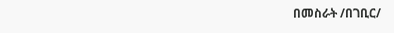በመስራት /በገቢር/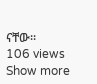ናቸው፡፡
106 views
Show more